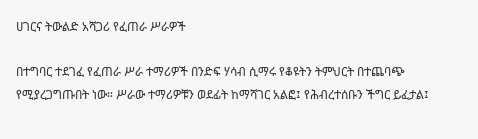ሀገርና ትውልድ አሻጋሪ የፈጠራ ሥራዎች

በተግባር ተደገፈ የፈጠራ ሥራ ተማሪዎች በንድፍ ሃሳብ ሲማሩ የቆዩትን ትምህርት በተጨባጭ የሚያረጋግጡበት ነው። ሥራው ተማሪዎቹን ወደፊት ከማሻገር አልፎ፤ የሕብረተሰቡን ችግር ይፈታል፤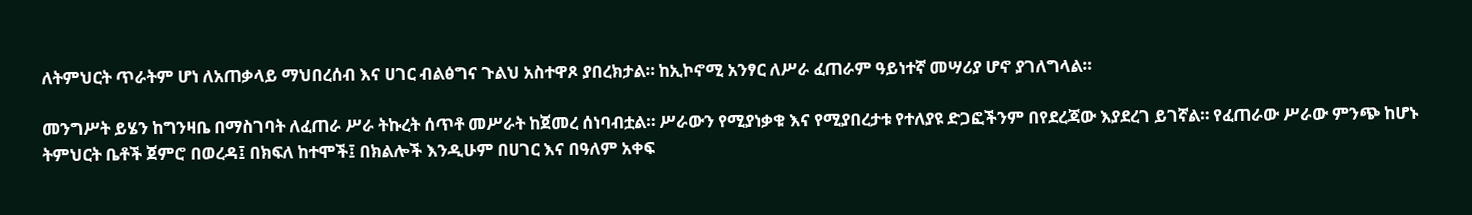ለትምህርት ጥራትም ሆነ ለአጠቃላይ ማህበረሰብ እና ሀገር ብልፅግና ጉልህ አስተዋጾ ያበረክታል። ከኢኮኖሚ አንፃር ለሥራ ፈጠራም ዓይነተኛ መሣሪያ ሆኖ ያገለግላል።

መንግሥት ይሄን ከግንዛቤ በማስገባት ለፈጠራ ሥራ ትኩረት ሰጥቶ መሥራት ከጀመረ ሰነባብቷል። ሥራውን የሚያነቃቁ እና የሚያበረታቱ የተለያዩ ድጋፎችንም በየደረጃው እያደረገ ይገኛል። የፈጠራው ሥራው ምንጭ ከሆኑ ትምህርት ቤቶች ጀምሮ በወረዳ፤ በክፍለ ከተሞች፤ በክልሎች እንዲሁም በሀገር እና በዓለም አቀፍ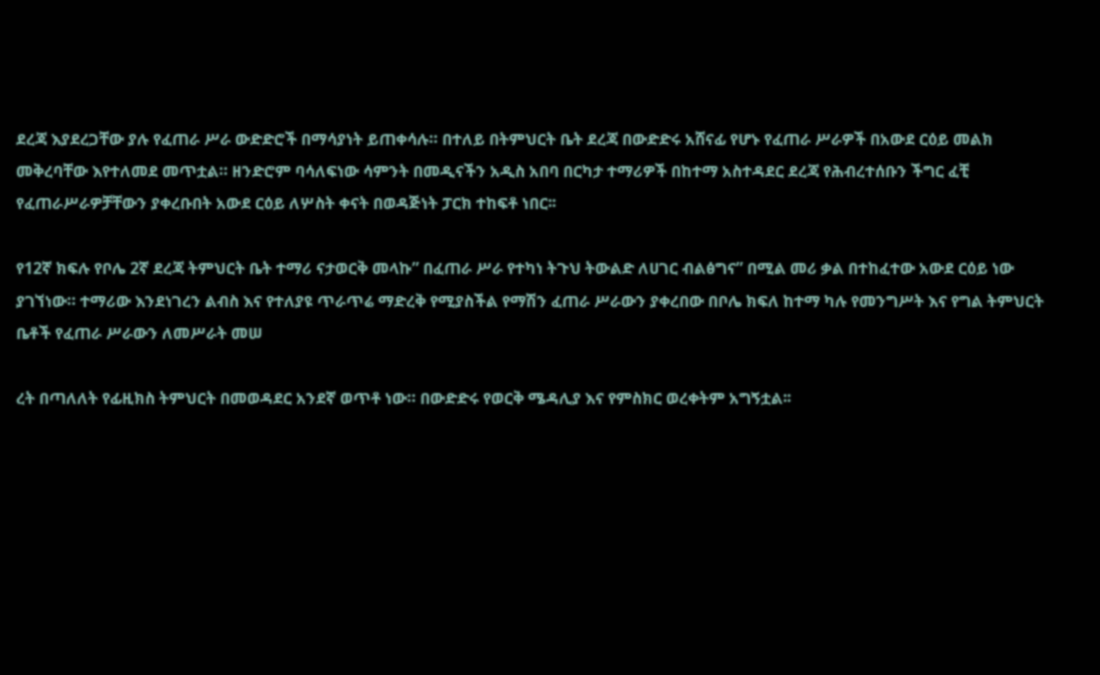ደረጃ እያደረጋቸው ያሉ የፈጠራ ሥራ ውድድሮች በማሳያነት ይጠቀሳሉ። በተለይ በትምህርት ቤት ደረጃ በውድድሩ አሸናፊ የሆኑ የፈጠራ ሥራዎች በአውደ ርዕይ መልክ መቅረባቸው እየተለመደ መጥቷል። ዘንድሮም ባሳለፍነው ሳምንት በመዲናችን አዲስ አበባ በርካታ ተማሪዎች በከተማ አስተዳደር ደረጃ የሕብረተሰቡን ችግር ፈቺ የፈጠራሥራዎቻቸውን ያቀረቡበት አውደ ርዕይ ለሦስት ቀናት በወዳጅነት ፓርክ ተከፍቶ ነበር፡፡

የ12ኛ ክፍሉ የቦሌ 2ኛ ደረጃ ትምህርት ቤት ተማሪ ናታወርቅ መላኩ” በፈጠራ ሥራ የተካነ ትጉህ ትውልድ ለሀገር ብልፅግና” በሚል መሪ ቃል በተከፈተው አውደ ርዕይ ነው ያገኘነው። ተማሪው እንደነገረን ልብስ እና የተለያዩ ጥራጥሬ ማድረቅ የሚያስችል የማሽን ፈጠራ ሥራውን ያቀረበው በቦሌ ክፍለ ከተማ ካሉ የመንግሥት እና የግል ትምህርት ቤቶች የፈጠራ ሥራውን ለመሥራት መሠ

ረት በጣለለት የፊዚክስ ትምህርት በመወዳደር አንደኛ ወጥቶ ነው። በውድድሩ የወርቅ ሜዳሊያ እና የምስክር ወረቀትም አግኝቷል፡፡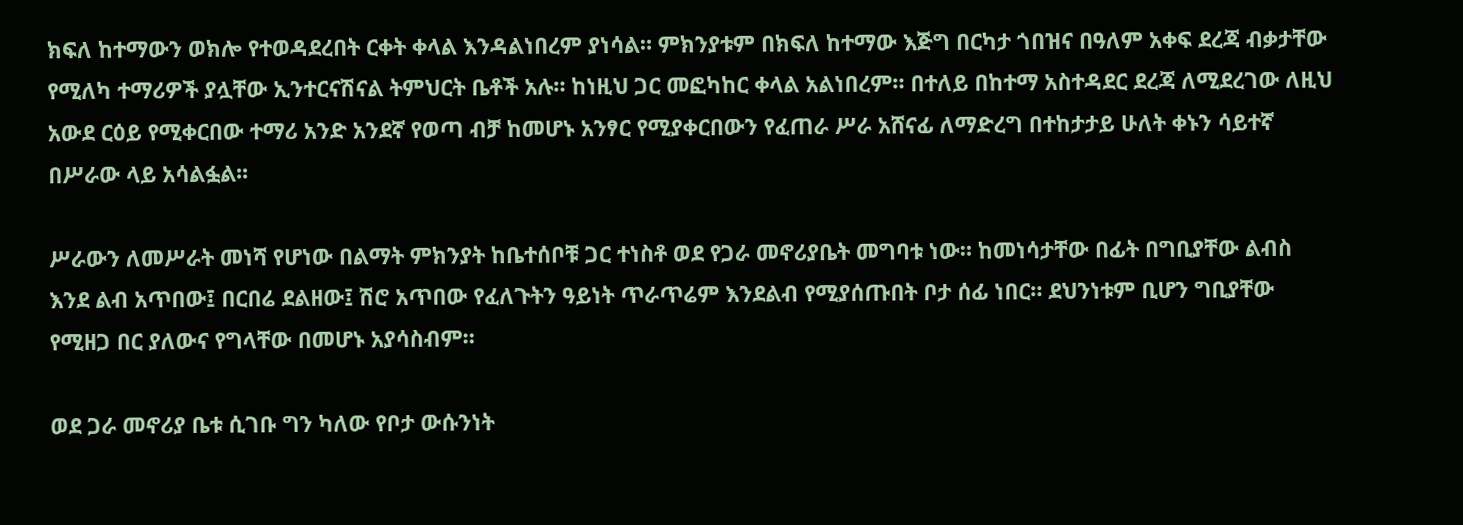ክፍለ ከተማውን ወክሎ የተወዳደረበት ርቀት ቀላል እንዳልነበረም ያነሳል። ምክንያቱም በክፍለ ከተማው እጅግ በርካታ ጎበዝና በዓለም አቀፍ ደረጃ ብቃታቸው የሚለካ ተማሪዎች ያሏቸው ኢንተርናሽናል ትምህርት ቤቶች አሉ። ከነዚህ ጋር መፎካከር ቀላል አልነበረም። በተለይ በከተማ አስተዳደር ደረጃ ለሚደረገው ለዚህ አውደ ርዕይ የሚቀርበው ተማሪ አንድ አንደኛ የወጣ ብቻ ከመሆኑ አንፃር የሚያቀርበውን የፈጠራ ሥራ አሸናፊ ለማድረግ በተከታታይ ሁለት ቀኑን ሳይተኛ በሥራው ላይ አሳልፏል፡፡

ሥራውን ለመሥራት መነሻ የሆነው በልማት ምክንያት ከቤተሰቦቹ ጋር ተነስቶ ወደ የጋራ መኖሪያቤት መግባቱ ነው። ከመነሳታቸው በፊት በግቢያቸው ልብስ እንደ ልብ አጥበው፤ በርበሬ ደልዘው፤ ሽሮ አጥበው የፈለጉትን ዓይነት ጥራጥሬም እንደልብ የሚያሰጡበት ቦታ ሰፊ ነበር። ደህንነቱም ቢሆን ግቢያቸው የሚዘጋ በር ያለውና የግላቸው በመሆኑ አያሳስብም።

ወደ ጋራ መኖሪያ ቤቱ ሲገቡ ግን ካለው የቦታ ውሱንነት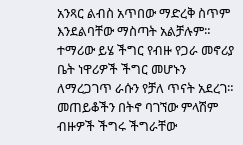አንጻር ልብስ አጥበው ማድረቅ ስጥም እንደልባቸው ማስጣት አልቻሉም። ተማሪው ይሄ ችግር የብዙ የጋራ መኖሪያ ቤት ነዋሪዎች ችግር መሆኑን ለማረጋገጥ ራሱን የቻለ ጥናት አደረገ። መጠይቆችን በትኖ ባገኘው ምላሽም ብዙዎች ችግሩ ችግራቸው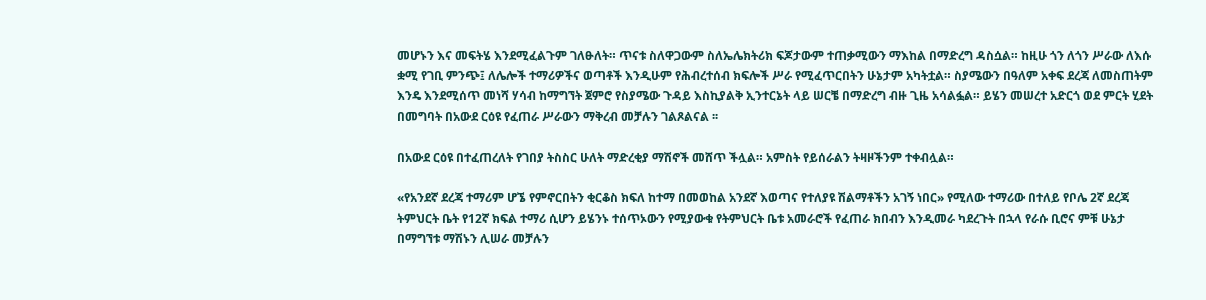መሆኑን እና መፍትሄ እንደሚፈልጉም ገለፁለት። ጥናቱ ስለዋጋውም ስለኤሌክትሪክ ፍጆታውም ተጠቃሚውን ማእከል በማድረግ ዳስሷል። ከዚሁ ጎን ለጎን ሥራው ለእሱ ቋሚ የገቢ ምንጭ፤ ለሌሎች ተማሪዎችና ወጣቶች እንዲሁም የሕብረተሰብ ክፍሎች ሥራ የሚፈጥርበትን ሁኔታም አካትቷል። ስያሜውን በዓለም አቀፍ ደረጃ ለመስጠትም እንዴ እንደሚሰጥ መነሻ ሃሳብ ከማግኘት ጀምሮ የስያሜው ጉዳይ እስኪያልቅ ኢንተርኔት ላይ ሠርቼ በማድረግ ብዙ ጊዜ አሳልፏል። ይሄን መሠረተ አድርጎ ወደ ምርት ሂደት በመግባት በአውደ ርዕዩ የፈጠራ ሥራውን ማቅረብ መቻሉን ገልጾልናል ፡፡

በአውደ ርዕዩ በተፈጠረለት የገበያ ትስስር ሁለት ማድረቂያ ማሽኖች መሸጥ ችሏል። አምስት የይሰራልን ትዛዞችንም ተቀብሏል።

«የአንደኛ ደረጃ ተማሪም ሆኜ የምኖርበትን ቂርቆስ ክፍለ ከተማ በመወከል አንደኛ እወጣና የተለያዩ ሽልማቶችን አገኝ ነበር» የሚለው ተማሪው በተለይ የቦሌ 2ኛ ደረጃ ትምህርት ቤት የ12ኛ ክፍል ተማሪ ሲሆን ይሄንኑ ተሰጥኦውን የሚያውቁ የትምህርት ቤቱ አመራሮች የፈጠራ ክበብን እንዲመራ ካደረጉት በኋላ የራሱ ቢሮና ምቹ ሁኔታ በማግኘቱ ማሽኑን ሊሠራ መቻሉን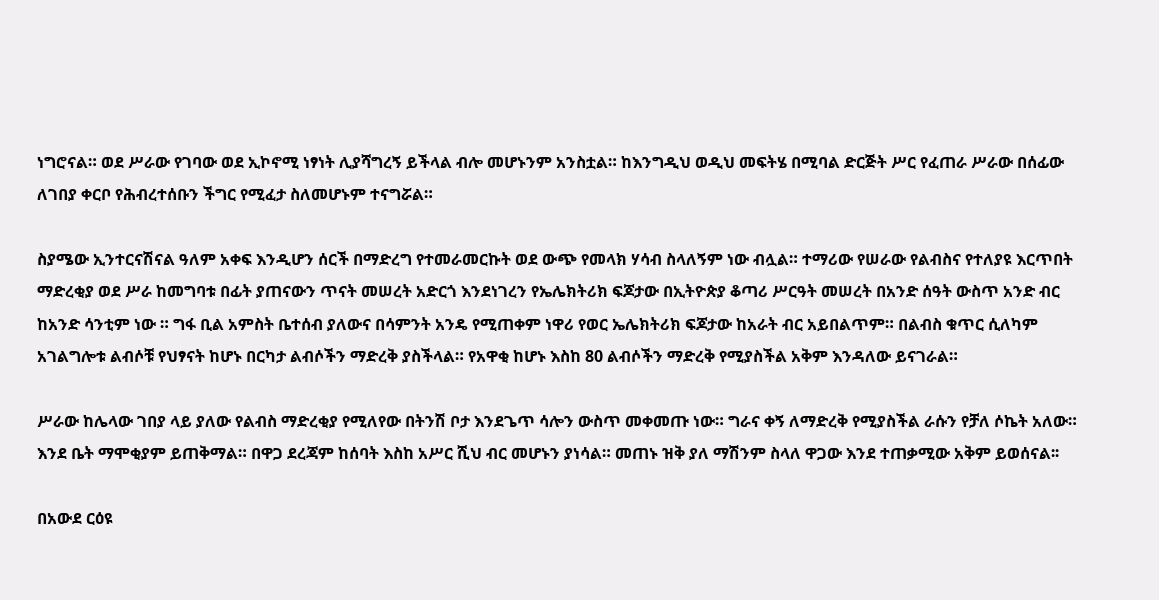ነግሮናል። ወደ ሥራው የገባው ወደ ኢኮኖሚ ነፃነት ሊያሻግረኝ ይችላል ብሎ መሆኑንም አንስቷል። ከእንግዲህ ወዲህ መፍትሄ በሚባል ድርጅት ሥር የፈጠራ ሥራው በሰፊው ለገበያ ቀርቦ የሕብረተሰቡን ችግር የሚፈታ ስለመሆኑም ተናግሯል።

ስያሜው ኢንተርናሽናል ዓለም አቀፍ እንዲሆን ሰርች በማድረግ የተመራመርኩት ወደ ውጭ የመላክ ሃሳብ ስላለኝም ነው ብሏል። ተማሪው የሠራው የልብስና የተለያዩ እርጥበት ማድረቂያ ወደ ሥራ ከመግባቱ በፊት ያጠናውን ጥናት መሠረት አድርጎ እንደነገረን የኤሌክትሪክ ፍጆታው በኢትዮጵያ ቆጣሪ ሥርዓት መሠረት በአንድ ሰዓት ውስጥ አንድ ብር ከአንድ ሳንቲም ነው ። ግፋ ቢል አምስት ቤተሰብ ያለውና በሳምንት አንዴ የሚጠቀም ነዋሪ የወር ኤሌክትሪክ ፍጆታው ከአራት ብር አይበልጥም። በልብስ ቁጥር ሲለካም አገልግሎቱ ልብሶቹ የህፃናት ከሆኑ በርካታ ልብሶችን ማድረቅ ያስችላል። የአዋቂ ከሆኑ እስከ 80 ልብሶችን ማድረቅ የሚያስችል አቅም እንዳለው ይናገራል።

ሥራው ከሌላው ገበያ ላይ ያለው የልብስ ማድረቂያ የሚለየው በትንሽ ቦታ እንደጌጥ ሳሎን ውስጥ መቀመጡ ነው። ግራና ቀኝ ለማድረቅ የሚያስችል ራሱን የቻለ ሶኬት አለው። እንደ ቤት ማሞቂያም ይጠቅማል። በዋጋ ደረጃም ከሰባት እስከ አሥር ሺህ ብር መሆኑን ያነሳል። መጠኑ ዝቅ ያለ ማሽንም ስላለ ዋጋው እንደ ተጠቃሚው አቅም ይወሰናል፡፡

በአውደ ርዕዩ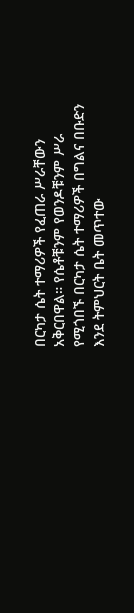በርካታ ሴት ተማሪዎች የፈጠራ ሥራቸውን አቅርበዋል። የሴቶቹንም የወንዶቹንም ሥራ የሚጎበኙ በርካታ ሴት ተማሪዎች በግልና በቡድን እንደ ትምህርት ቤት መጥተው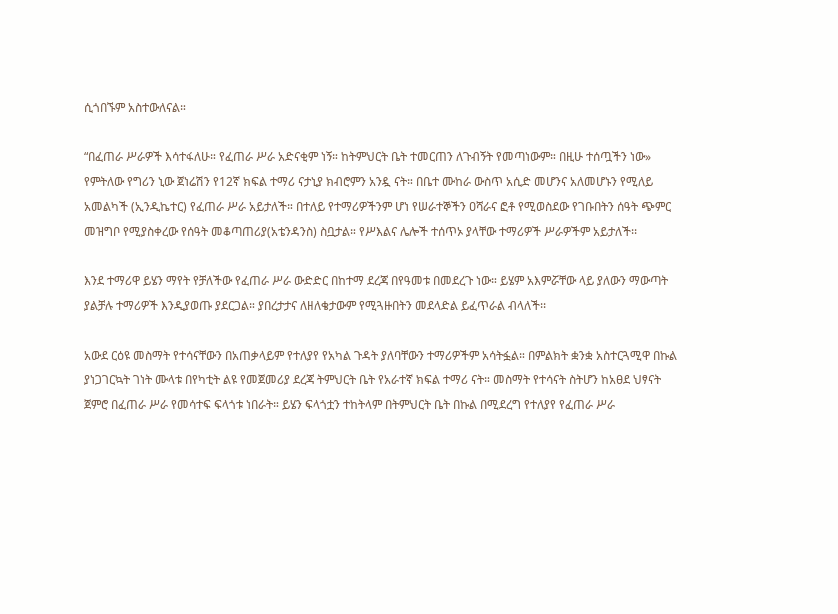ሲጎበኙም አስተውለናል።

“በፈጠራ ሥራዎች እሳተፋለሁ። የፈጠራ ሥራ አድናቂም ነኝ። ከትምህርት ቤት ተመርጠን ለጉብኝት የመጣነውም። በዚሁ ተሰጧችን ነው» የምትለው የግሪን ኒው ጀነሬሽን የ12ኛ ክፍል ተማሪ ናታኒያ ክብሮምን አንዷ ናት። በቤተ ሙከራ ውስጥ አሲድ መሆንና አለመሆኑን የሚለይ አመልካች (ኢንዲኬተር) የፈጠራ ሥራ አይታለች። በተለይ የተማሪዎችንም ሆነ የሠራተኞችን ዐሻራና ፎቶ የሚወስደው የገቡበትን ሰዓት ጭምር መዝግቦ የሚያስቀረው የሰዓት መቆጣጠሪያ(አቴንዳንስ) ስቧታል። የሥእልና ሌሎች ተሰጥኦ ያላቸው ተማሪዎች ሥራዎችም አይታለች፡፡

እንደ ተማሪዋ ይሄን ማየት የቻለችው የፈጠራ ሥራ ውድድር በከተማ ደረጃ በየዓመቱ በመደረጉ ነው። ይሄም አእምሯቸው ላይ ያለውን ማውጣት ያልቻሉ ተማሪዎች እንዲያወጡ ያደርጋል። ያበረታታና ለዘለቄታውም የሚጓዙበትን መደላድል ይፈጥራል ብላለች፡፡

አውደ ርዕዩ መስማት የተሳናቸውን በአጠቃላይም የተለያየ የአካል ጉዳት ያለባቸውን ተማሪዎችም አሳትፏል። በምልክት ቋንቋ አስተርጓሚዋ በኩል ያነጋገርኳት ገነት ሙላቱ በየካቲት ልዩ የመጀመሪያ ደረጃ ትምህርት ቤት የአራተኛ ክፍል ተማሪ ናት። መስማት የተሳናት ስትሆን ከአፀደ ህፃናት ጀምሮ በፈጠራ ሥራ የመሳተፍ ፍላጎቱ ነበራት። ይሄን ፍላጎቷን ተከትላም በትምህርት ቤት በኩል በሚደረግ የተለያየ የፈጠራ ሥራ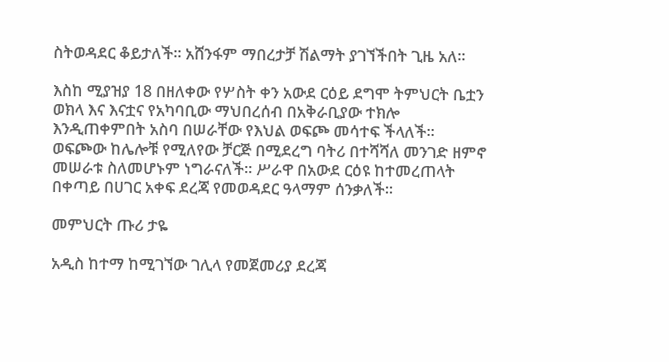ስትወዳደር ቆይታለች። አሸንፋም ማበረታቻ ሽልማት ያገኘችበት ጊዜ አለ።

እስከ ሚያዝያ 18 በዘለቀው የሦስት ቀን አውደ ርዕይ ደግሞ ትምህርት ቤቷን ወክላ እና እናቷና የአካባቢው ማህበረሰብ በአቅራቢያው ተክሎ እንዲጠቀምበት አስባ በሠራቸው የእህል ወፍጮ መሳተፍ ችላለች። ወፍጮው ከሌሎቹ የሚለየው ቻርጅ በሚደረግ ባትሪ በተሻሻለ መንገድ ዘምኖ መሠራቱ ስለመሆኑም ነግራናለች። ሥራዋ በአውደ ርዕዩ ከተመረጠላት በቀጣይ በሀገር አቀፍ ደረጃ የመወዳደር ዓላማም ሰንቃለች፡፡

መምህርት ጡሪ ታዬ

አዲስ ከተማ ከሚገኘው ገሊላ የመጀመሪያ ደረጃ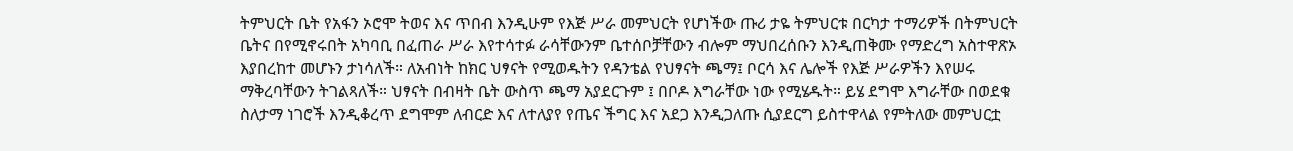ትምህርት ቤት የአፋን ኦሮሞ ትወና እና ጥበብ እንዲሁም የእጅ ሥራ መምህርት የሆነችው ጡሪ ታዬ ትምህርቱ በርካታ ተማሪዎች በትምህርት ቤትና በየሚኖሩበት አካባቢ በፈጠራ ሥራ እየተሳተፉ ራሳቸውንም ቤተሰቦቻቸውን ብሎም ማህበረሰቡን እንዲጠቅሙ የማድረግ አስተዋጽኦ እያበረከተ መሆኑን ታነሳለች። ለአብነት ከክር ህፃናት የሚወዱትን የዳንቴል የህፃናት ጫማ፤ ቦርሳ እና ሌሎች የእጅ ሥራዎችን እየሠሩ ማቅረባቸውን ትገልጻለች። ህፃናት በብዛት ቤት ውስጥ ጫማ አያደርጉም ፤ በቦዶ እግራቸው ነው የሚሄዱት። ይሄ ደግሞ እግራቸው በወደቁ ስለታማ ነገሮች እንዲቆረጥ ደግሞም ለብርድ እና ለተለያየ የጤና ችግር እና አደጋ እንዲጋለጡ ሲያደርግ ይስተዋላል የምትለው መምህርቷ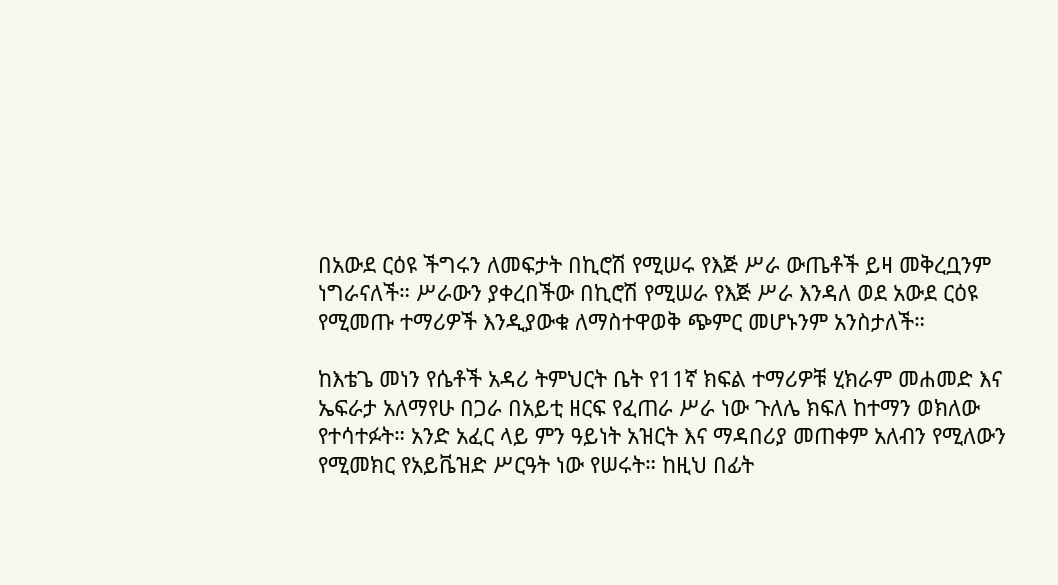በአውደ ርዕዩ ችግሩን ለመፍታት በኪሮሽ የሚሠሩ የእጅ ሥራ ውጤቶች ይዛ መቅረቧንም ነግራናለች። ሥራውን ያቀረበችው በኪሮሽ የሚሠራ የእጅ ሥራ እንዳለ ወደ አውደ ርዕዩ የሚመጡ ተማሪዎች እንዲያውቁ ለማስተዋወቅ ጭምር መሆኑንም አንስታለች።

ከእቴጌ መነን የሴቶች አዳሪ ትምህርት ቤት የ11ኛ ክፍል ተማሪዎቹ ሂክራም መሐመድ እና ኤፍራታ አለማየሁ በጋራ በአይቲ ዘርፍ የፈጠራ ሥራ ነው ጉለሌ ክፍለ ከተማን ወክለው የተሳተፉት። አንድ አፈር ላይ ምን ዓይነት አዝርት እና ማዳበሪያ መጠቀም አለብን የሚለውን የሚመክር የአይቬዝድ ሥርዓት ነው የሠሩት። ከዚህ በፊት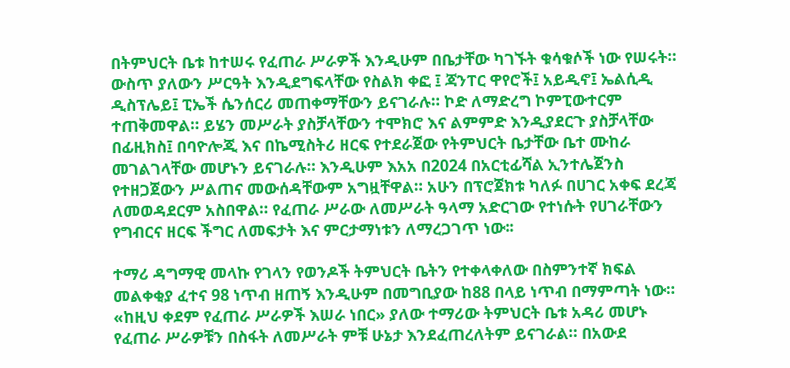በትምህርት ቤቱ ከተሠሩ የፈጠራ ሥራዎች እንዲሁም በቤታቸው ካገኙት ቁሳቁሶች ነው የሠሩት። ውስጥ ያለውን ሥርዓት እንዲደግፍላቸው የስልክ ቀፎ ፤ ጃንፐር ዋየሮች፤ አይዲኖ፤ ኤልሲዲ ዲስፕሌይ፤ ፒኤች ሴንሰርሪ መጠቀማቸውን ይናገራሉ። ኮድ ለማድረግ ኮምፒውተርም ተጠቅመዋል። ይሄን መሥራት ያስቻላቸውን ተሞክሮ እና ልምምድ እንዲያደርጉ ያስቻላቸው በፊዚክስ፤ በባዮሎጂ እና በኬሚስትሪ ዘርፍ የተደራጀው የትምህርት ቤታቸው ቤተ ሙከራ መገልገላቸው መሆኑን ይናገራሉ። እንዲሁም እአአ በ2024 በአርቲፊሻል ኢንተሌጀንስ የተዘጋጀውን ሥልጠና መውሰዳቸውም አግዟቸዋል። አሁን በፕሮጀክቱ ካለፉ በሀገር አቀፍ ደረጃ ለመወዳደርም አስበዋል። የፈጠራ ሥራው ለመሥራት ዓላማ አድርገው የተነሱት የሀገራቸውን የግብርና ዘርፍ ችግር ለመፍታት እና ምርታማነቱን ለማረጋገጥ ነው፡፡

ተማሪ ዳግማዊ መላኩ የገላን የወንዶች ትምህርት ቤትን የተቀላቀለው በስምንተኛ ክፍል መልቀቂያ ፈተና 98 ነጥብ ዘጠኝ እንዲሁም በመግቢያው ከ88 በላይ ነጥብ በማምጣት ነው። «ከዚህ ቀደም የፈጠራ ሥራዎች እሠራ ነበር» ያለው ተማሪው ትምህርት ቤቱ አዳሪ መሆኑ የፈጠራ ሥራዎቹን በስፋት ለመሥራት ምቹ ሁኔታ እንደፈጠረለትም ይናገራል። በአውደ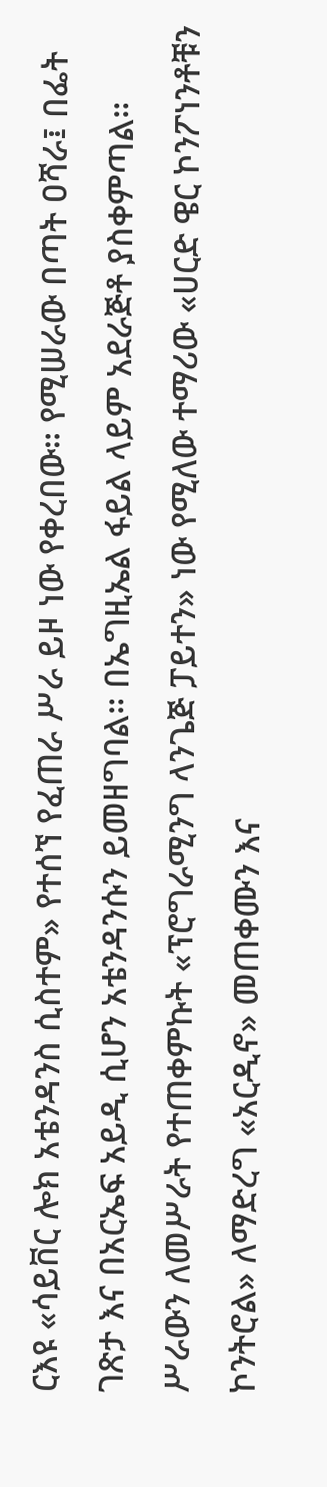ርእዩ «ሳይቨር ሎክ አቴንዳንስ ሲስተም» የተሰኘ የፈጠራ ሥራ ይዞ ነው የቀረበው። የሚሠራው በጣት ዐሻራ፤ በፌት ገጽታ እና በአርኤፍ አይዲ ሲሆን አቴንዳንሱን ይመዘግባል። በኤግዚኤል ፋይል ላይም አደራጅቶ ያስቀምጣል። ሥራውን ለመሥራት የተጠቀምኩት «ፕሮግራሚንግ ላንጌጅ ፓይተን» ነው የሚለው ተማሪው «ሀርድ ዌር ኮንፖነንቶቹን ኮንትሮል» ለማድረግ «አርዲኖ» መጠቀሙን እና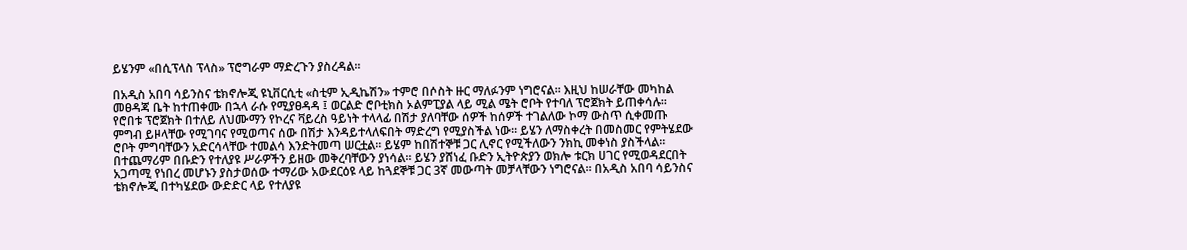ይሄንም «በሲፕላስ ፕላስ» ፕሮግራም ማድረጉን ያስረዳል፡፡

በአዲስ አበባ ሳይንስና ቴክኖሎጂ ዩኒቨርሲቲ «ስቲም ኢዲኬሽን» ተምሮ በሶስት ዙር ማለፉንም ነግሮናል። እዚህ ከሠራቸው መካከል መፀዳጃ ቤት ከተጠቀሙ በኋላ ራሱ የሚያፀዳዳ ፤ ወርልድ ሮቦቲክስ ኦልምፒያል ላይ ሚል ሜት ሮቦት የተባለ ፕሮጀክት ይጠቀሳሉ። የሮበቱ ፕሮጀክት በተለይ ለህሙማን የኮረና ቫይረስ ዓይነት ተላላፊ በሽታ ያለባቸው ሰዎች ከሰዎች ተገልለው ኮማ ውስጥ ሲቀመጡ ምግብ ይዞላቸው የሚገባና የሚወጣና ሰው በሽታ እንዳይተላለፍበት ማድረግ የሚያስችል ነው። ይሄን ለማስቀረት በመስመር የምትሄደው ሮቦት ምግባቸውን አድርሳላቸው ተመልሳ እንድትመጣ ሠርቷል። ይሄም ከበሽተኞቹ ጋር ሊኖር የሚችለውን ንክኪ መቀነስ ያስችላል። በተጨማሪም በቡድን የተለያዩ ሥራዎችን ይዘው መቅረባቸውን ያነሳል። ይሄን ያሸነፈ ቡድን ኢትዮጵያን ወክሎ ቱርክ ሀገር የሚወዳደርበት አጋጣሚ የነበረ መሆኑን ያስታወሰው ተማሪው አውደርዕዩ ላይ ከጓደኞቹ ጋር 3ኛ መውጣት መቻላቸውን ነግሮናል። በአዲስ አበባ ሳይንስና ቴክኖሎጂ በተካሄደው ውድድር ላይ የተለያዩ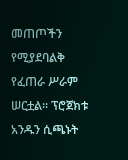መጠጦችን የሚያደባልቅ የፈጠራ ሥራም ሠርቷል። ፕሮጀክቱ አንዱን ሲጫኑት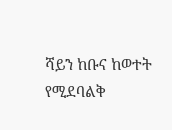ሻይን ከቡና ከወተት የሚደባልቅ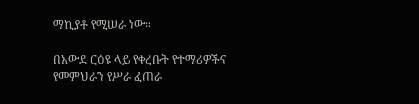ማኪያቶ የሚሠራ ነው።

በአውደ ርዕዩ ላይ የቀረቡት የተማሪዎችና የመምህራን የሥራ ፈጠራ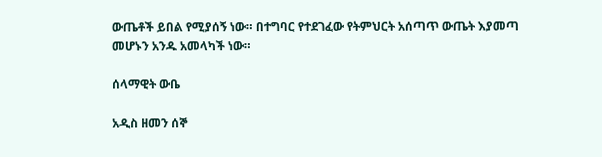ውጤቶች ይበል የሚያሰኝ ነው። በተግባር የተደገፈው የትምህርት አሰጣጥ ውጤት እያመጣ መሆኑን አንዱ አመላካች ነው።

ሰላማዊት ውቤ

አዲስ ዘመን ሰኞ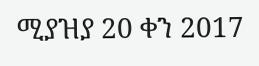ሚያዝያ 20 ቀን 2017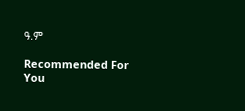ዓ.ም

Recommended For You